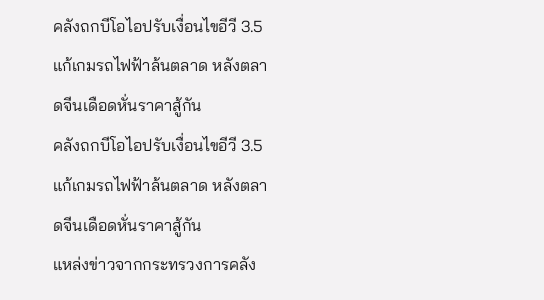คลังถกบีโอไอปรับเงื่อนไขอีวี 3.5 แก้เกมรถไฟฟ้าล้นตลาด หลังตลาดจีนเดือดหั่นราคาสู้กัน
คลังถกบีโอไอปรับเงื่อนไขอีวี 3.5 แก้เกมรถไฟฟ้าล้นตลาด หลังตลาดจีนเดือดหั่นราคาสู้กัน
แหล่งข่าวจากกระทรวงการคลัง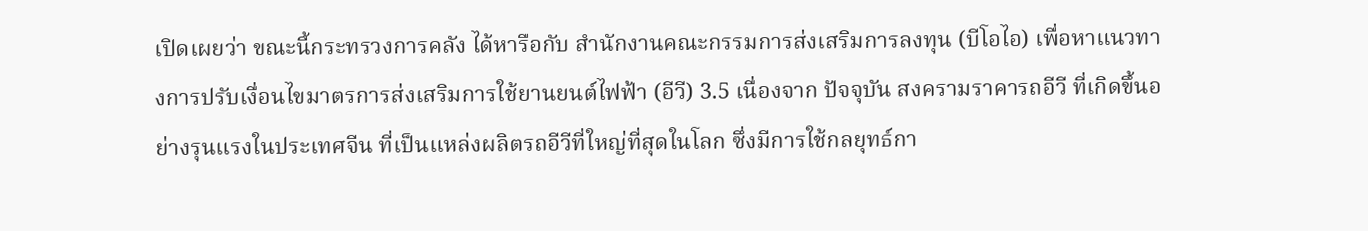เปิดเผยว่า ขณะนี้กระทรวงการคลัง ได้หารือกับ สำนักงานคณะกรรมการส่งเสริมการลงทุน (บีโอไอ) เพื่อหาแนวทางการปรับเงื่อนไขมาตรการส่งเสริมการใช้ยานยนต์ไฟฟ้า (อีวี) 3.5 เนื่องจาก ปัจจุบัน สงครามราคารถอีวี ที่เกิดขึ้นอย่างรุนแรงในประเทศจีน ที่เป็นแหล่งผลิตรถอีวีที่ใหญ่ที่สุดในโลก ซึ่งมีการใช้กลยุทธ์กา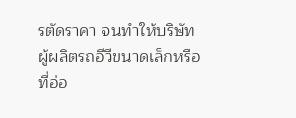รตัดราคา จนทำให้บริษัทผู้ผลิตรถอีวีขนาดเล็กหรือที่อ่อ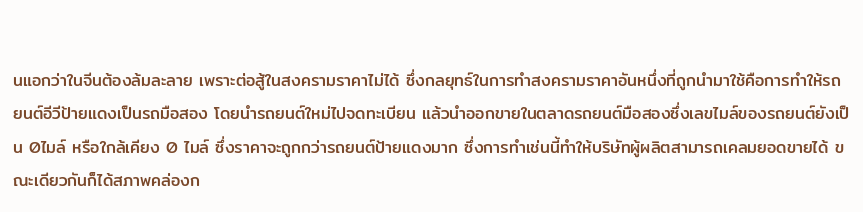นแอกว่าในจีนต้องล้มละลาย เพราะต่อสู้ในสงครามราคาไม่ได้ ซึ่งกลยุทธ์ในการทำสงครามราคาอันหนึ่งที่ถูกนำมาใช้คือการทำให้รถยนต์อีวีป้ายแดงเป็นรถมือสอง โดยนำรถยนต์ใหม่ไปจดทะเบียน แล้วนำออกขายในตลาดรถยนต์มือสองซึ่งเลขไมล์ของรถยนต์ยังเป็น 0ไมล์ หรือใกล้เคียง 0 ไมล์ ซึ่งราคาจะถูกกว่ารถยนต์ป้ายแดงมาก ซึ่งการทำเช่นนี้ทำให้บริษัทผู้ผลิตสามารถเคลมยอดขายได้ ขณะเดียวกันก็ได้สภาพคล่องก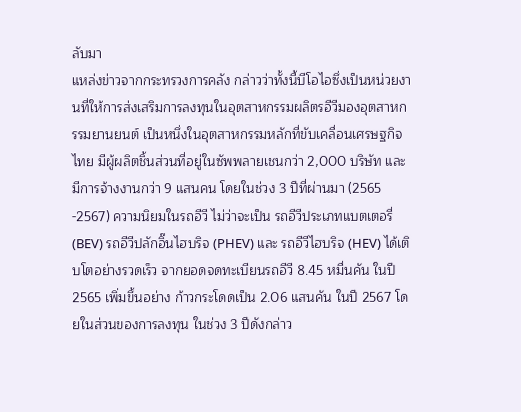ลับมา
แหล่งข่าวจากกระทรวงการคลัง กล่าวว่าทั้งนี้บีโอไอซึ่งเป็นหน่วยงานที่ให้การส่งเสริมการลงทุนในอุตสาหกรรมผลิตรอีวีมองอุตสาหกรรมยานยนต์ เป็นหนึ่งในอุตสาหกรรมหลักที่ขับเคลื่อนเศรษฐกิจไทย มีผู้ผลิตชิ้นส่วนที่อยู่ในซัพพลายเชนกว่า 2,000 บริษัท และมีการจ้างงานกว่า 9 แสนคน โดยในช่วง 3 ปีที่ผ่านมา (2565 -2567) ความนิยมในรถอีวี ไม่ว่าจะเป็น รถอีวีประเภทแบตเตอรี่ (BEV) รถอีวีปลักอิ๊นไฮบริจ (PHEV) และ รถอีวีไฮบริจ (HEV) ได้เติบโตอย่างรวดเร็ว จากยอดจดทะเบียนรถอีวี 8.45 หมื่นคัน ในปี 2565 เพิ่มขึ้นอย่าง ก้าวกระโดดเป็น 2.06 แสนคัน ในปี 2567 โดยในส่วนของการลงทุน ในช่วง 3 ปีดังกล่าว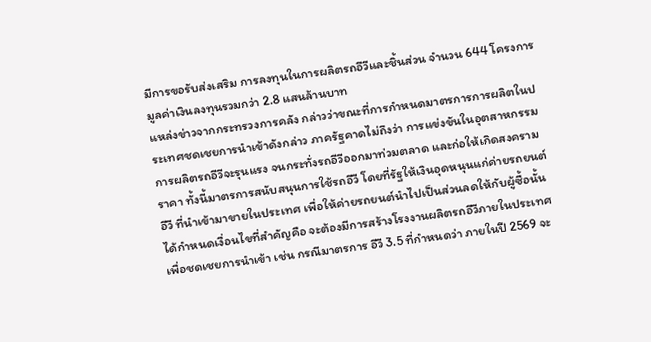มีการขอรับส่งเสริม การลงทุนในการผลิตรถอีวีและชิ้นส่วน จำนวน 644 โครงการ มูลค่าเงินลงทุนรวมกว่า 2.8 แสนล้านบาท
แหล่งข่าวจากกระทรวงการคลัง กล่าวว่าขณะที่การกำหนดมาตรการการผลิตในประเทศชดเชยการนำเข้าดังกล่าว ภาครัฐคาดไม่ถึงว่า การแข่งขันในอุตสาหกรรมการผลิตรถอีวีจะรุนแรง จนกระทั่งรถอีวีออกมาท่วมตลาด และก่อให้เกิดสงครามราคา ทั้งนี้มาตรการสนับสนุนการใช้รถอีวี โดยที่รัฐให้เงินอุดหนุนแก่ค่ายรถยนต์อีวี ที่นำเข้ามาขายในประเทศ เพื่อให้ค่ายรถยนต์นำไปเป็นส่วนลดให้กับผู้ซื้อนั้น ได้กำหนดเงื่อนไขที่สำคัญคือ จะต้องมีการสร้างโรงงานผลิตรถอีวีภายในประเทศ เพื่อชดเชยการนำเข้า เช่น กรณีมาตรการ อีวี 3.5 ที่กำหนดว่า ภายในปี 2569 จะ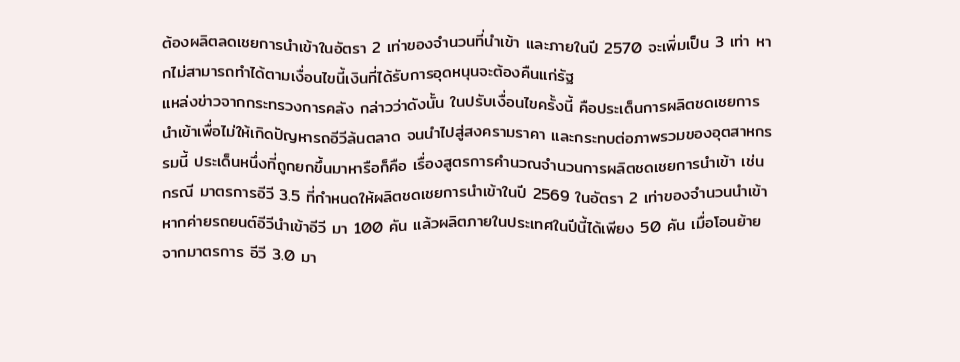ต้องผลิตลดเชยการนำเข้าในอัตรา 2 เท่าของจำนวนที่นำเข้า และภายในปี 2570 จะเพิ่มเป็น 3 เท่า หากไม่สามารถทำได้ตามเงื่อนไขนี้เงินที่ได้รับการอุดหนุนจะต้องคืนแก่รัฐ
แหล่งข่าวจากกระทรวงการคลัง กล่าวว่าดังนั้น ในปรับเงื่อนไขครั้งนี้ คือประเด็นการผลิตชดเชยการนำเข้าเพื่อไม่ให้เกิดปัญหารถอีวีล้นตลาด จนนำไปสู่สงครามราคา และกระทบต่อภาพรวมของอุตสาหกรรมนี้ ประเด็นหนึ่งที่ถูกยกขึ้นมาหารือก็คือ เรื่องสูตรการคำนวณจำนวนการผลิตชดเชยการนำเข้า เช่น กรณี มาตรการอีวี 3.5 ที่กำหนดให้ผลิตชดเชยการนำเข้าในปี 2569 ในอัตรา 2 เท่าของจำนวนนำเข้า หากค่ายรถยนต์อีวีนำเข้าอีวี มา 100 คัน แล้วผลิตภายในประเทศในปีนี้ได้เพียง 50 คัน เมื่อโอนย้ายจากมาตรการ อีวี 3.0 มา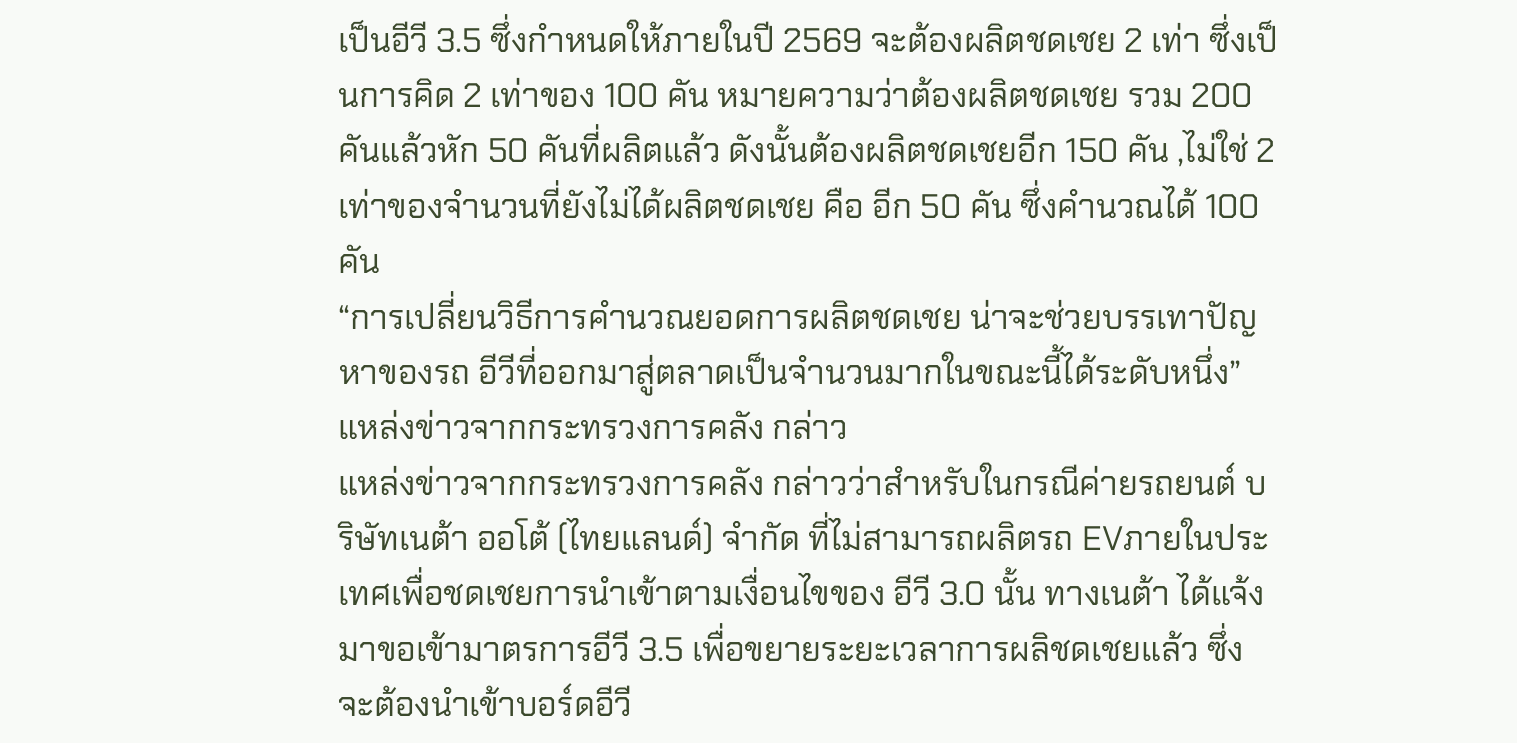เป็นอีวี 3.5 ซึ่งกำหนดให้ภายในปี 2569 จะต้องผลิตชดเชย 2 เท่า ซึ่งเป็นการคิด 2 เท่าของ 100 คัน หมายความว่าต้องผลิตชดเชย รวม 200 คันแล้วหัก 50 คันที่ผลิตแล้ว ดังนั้นต้องผลิตชดเชยอีก 150 คัน ,ไม่ใช่ 2 เท่าของจำนวนที่ยังไม่ได้ผลิตชดเชย คือ อีก 50 คัน ซึ่งคำนวณได้ 100 คัน
“การเปลี่ยนวิธีการคำนวณยอดการผลิตชดเชย น่าจะช่วยบรรเทาปัญหาของรถ อีวีที่ออกมาสู่ตลาดเป็นจำนวนมากในขณะนี้ได้ระดับหนึ่ง”แหล่งข่าวจากกระทรวงการคลัง กล่าว
แหล่งข่าวจากกระทรวงการคลัง กล่าวว่าสำหรับในกรณีค่ายรถยนต์ บริษัทเนต้า ออโต้ (ไทยแลนด์) จำกัด ที่ไม่สามารถผลิตรถ EVภายในประเทศเพื่อชดเชยการนำเข้าตามเงื่อนไขของ อีวี 3.0 นั้น ทางเนต้า ได้แจ้งมาขอเข้ามาตรการอีวี 3.5 เพื่อขยายระยะเวลาการผลิชดเชยแล้ว ซึ่งจะต้องนำเข้าบอร์ดอีวี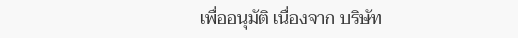เพื่ออนุมัติ เนื่องจาก บริษัท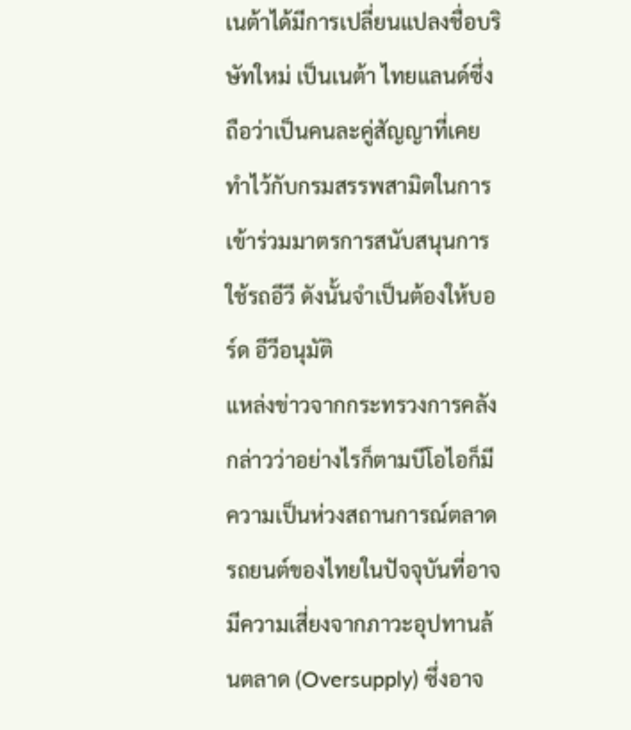เนต้าได้มีการเปลี่ยนแปลงชื่อบริษัทใหม่ เป็นเนต้า ไทยแลนด์ซึ่งถือว่าเป็นคนละคู่สัญญาที่เคยทำไว้กับกรมสรรพสามิตในการเข้าร่วมมาตรการสนับสนุนการใช้รถอีวี ดังนั้นจำเป็นต้องให้บอร์ด อีวีอนุมัติ
แหล่งข่าวจากกระทรวงการคลัง กล่าวว่าอย่างไรก็ตามบีโอไอก็มีความเป็นห่วงสถานการณ์ตลาดรถยนต์ของไทยในปัจจุบันที่อาจมีความเสี่ยงจากภาวะอุปทานล้นตลาด (Oversupply) ซึ่งอาจ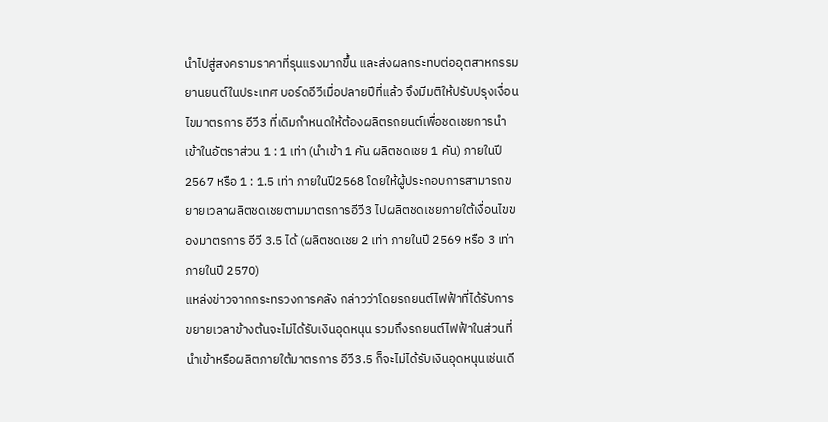นำไปสู่สงครามราคาที่รุนแรงมากขึ้น และส่งผลกระทบต่ออุตสาหกรรมยานยนต์ในประเทศ บอร์ดอีวีเมื่อปลายปีที่แล้ว จึงมีมติให้ปรับปรุงเงื่อนไขมาตรการ อีวี3 ที่เดิมกำหนดให้ต้องผลิตรถยนต์เพื่อชดเชยการนำเข้าในอัตราส่วน 1 : 1 เท่า (นำเข้า 1 คัน ผลิตชดเชย 1 คัน) ภายในปี 2567 หรือ 1 : 1.5 เท่า ภายในปี2568 โดยให้ผู้ประกอบการสามารถขยายเวลาผลิตชดเชยตามมาตรการอีวี3 ไปผลิตชดเชยภายใต้เงื่อนไขของมาตรการ อีวี 3.5 ได้ (ผลิตชดเชย 2 เท่า ภายในปี 2569 หรือ 3 เท่า ภายในปี 2570)
แหล่งข่าวจากกระทรวงการคลัง กล่าวว่าโดยรถยนต์ไฟฟ้าที่ได้รับการขยายเวลาข้างต้นจะไม่ได้รับเงินอุดหนุน รวมถึงรถยนต์ไฟฟ้าในส่วนที่นำเข้าหรือผลิตภายใต้มาตรการ อีวี3.5 ก็จะไม่ได้รับเงินอุดหนุนเช่นเดี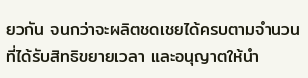ยวกัน จนกว่าจะผลิตชดเชยได้ครบตามจำนวนที่ได้รับสิทธิขยายเวลา และอนุญาตให้นำ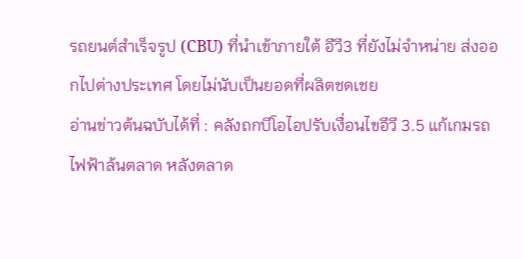รถยนต์สำเร็จรูป (CBU) ที่นำเข้าภายใต้ อีวี3 ที่ยังไม่จำหน่าย ส่งออกไปต่างประเทศ โดยไม่นับเป็นยอดที่ผลิตชดเชย
อ่านข่าวต้นฉบับได้ที่ : คลังถกบีโอไอปรับเงื่อนไขอีวี 3.5 แก้เกมรถไฟฟ้าล้นตลาด หลังตลาด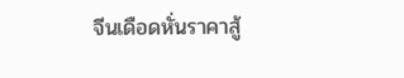จีนเดือดหั่นราคาสู้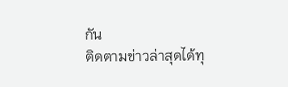กัน
ติดตามข่าวล่าสุดได้ทุ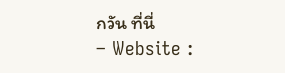กวัน ที่นี่
– Website :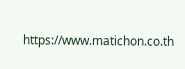https://www.matichon.co.th